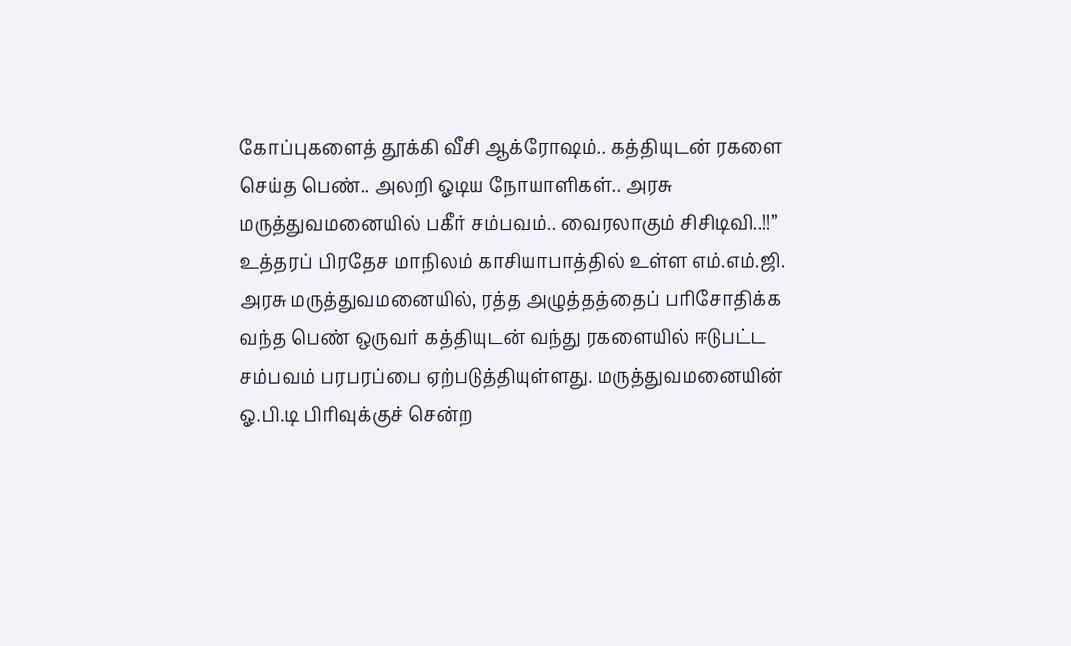கோப்புகளைத் தூக்கி வீசி ஆக்ரோஷம்.. கத்தியுடன் ரகளை செய்த பெண்.. அலறி ஓடிய நோயாளிகள்.. அரசு மருத்துவமனையில் பகீர் சம்பவம்.. வைரலாகும் சிசிடிவி..!!”
உத்தரப் பிரதேச மாநிலம் காசியாபாத்தில் உள்ள எம்.எம்.ஜி. அரசு மருத்துவமனையில், ரத்த அழுத்தத்தைப் பரிசோதிக்க வந்த பெண் ஒருவர் கத்தியுடன் வந்து ரகளையில் ஈடுபட்ட சம்பவம் பரபரப்பை ஏற்படுத்தியுள்ளது. மருத்துவமனையின் ஓ.பி.டி பிரிவுக்குச் சென்ற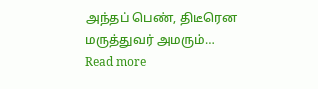அந்தப் பெண், திடீரென மருத்துவர் அமரும்…
Read more